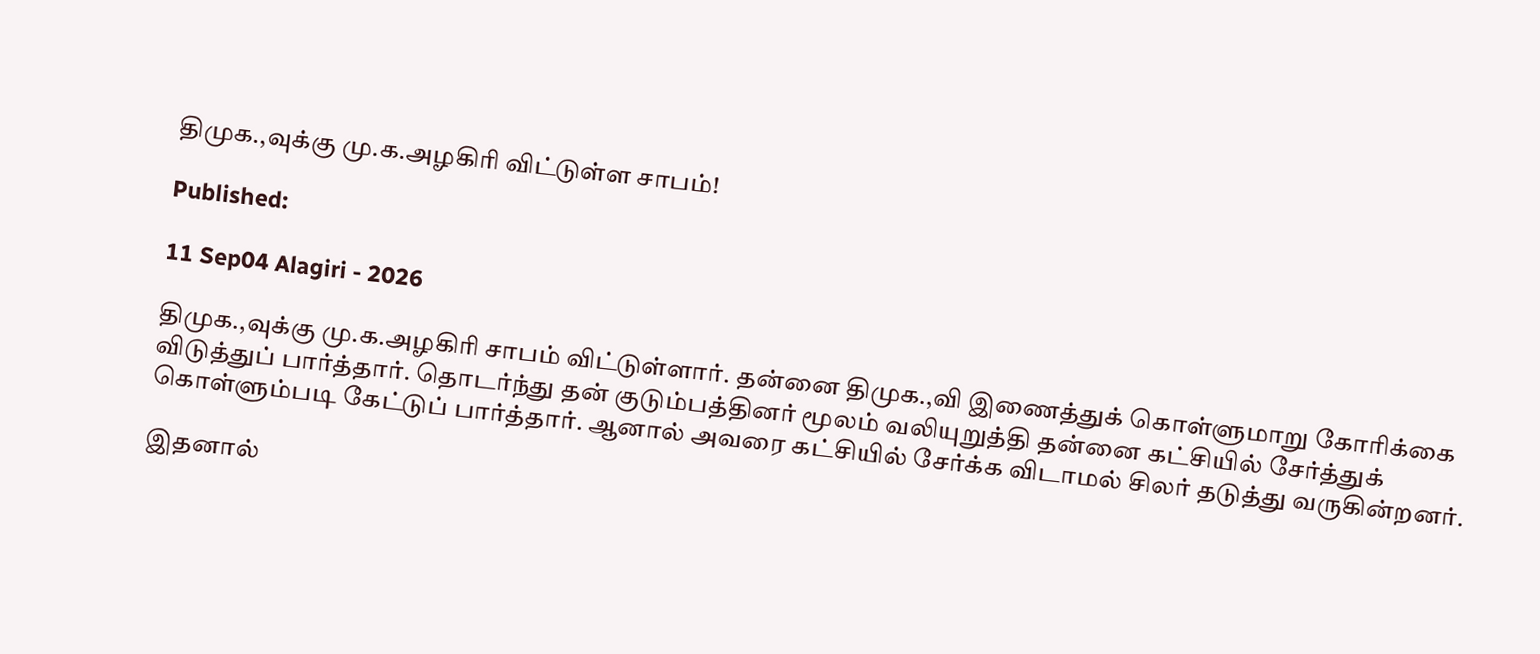திமுக.,வுக்கு மு.க.அழகிரி விட்டுள்ள சாபம்!

Published:

11 Sep04 Alagiri - 2026

திமுக.,வுக்கு மு.க.அழகிரி சாபம் விட்டுள்ளார். தன்னை திமுக.,வி இணைத்துக் கொள்ளுமாறு கோரிக்கை விடுத்துப் பார்த்தார். தொடர்ந்து தன் குடும்பத்தினர் மூலம் வலியுறுத்தி தன்னை கட்சியில் சேர்த்துக் கொள்ளும்படி கேட்டுப் பார்த்தார். ஆனால் அவரை கட்சியில் சேர்க்க விடாமல் சிலர் தடுத்து வருகின்றனர்.

இதனால்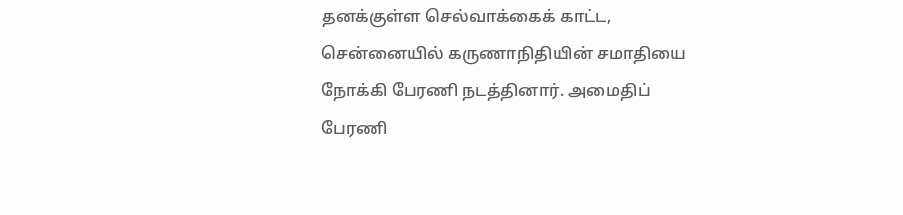தனக்குள்ள செல்வாக்கைக் காட்ட, சென்னையில் கருணாநிதியின் சமாதியை நோக்கி பேரணி நடத்தினார். அமைதிப் பேரணி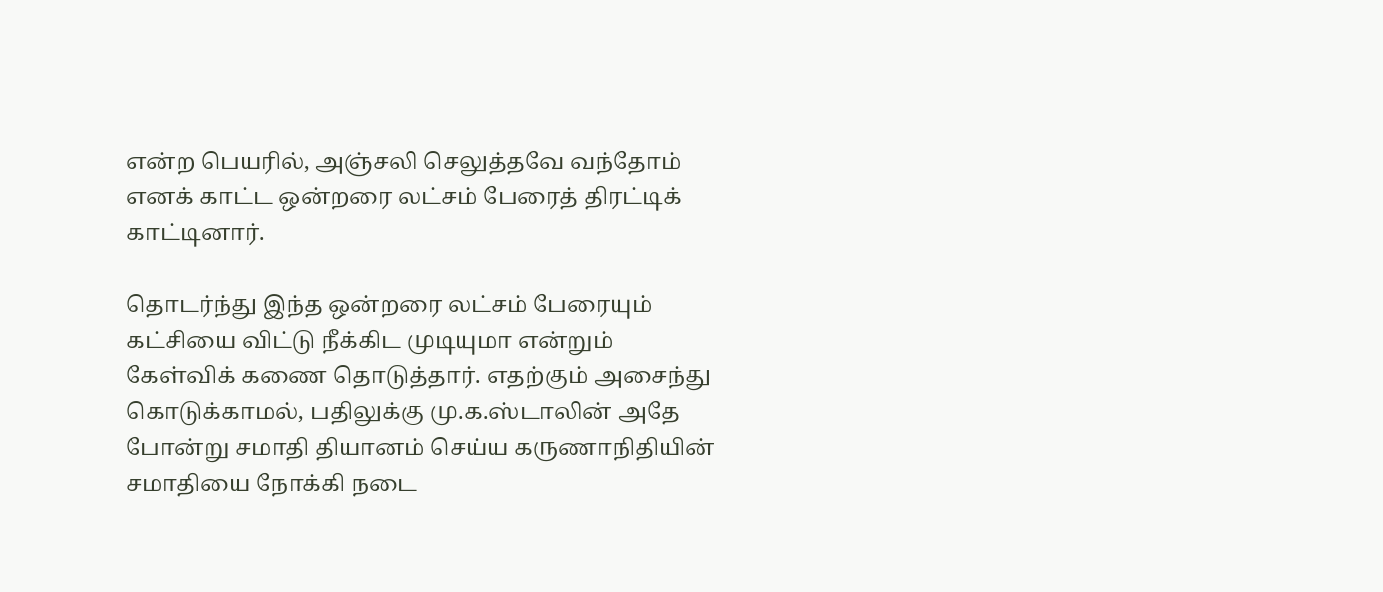என்ற பெயரில், அஞ்சலி செலுத்தவே வந்தோம் எனக் காட்ட ஒன்றரை லட்சம் பேரைத் திரட்டிக் காட்டினார்.

தொடர்ந்து இந்த ஒன்றரை லட்சம் பேரையும் கட்சியை விட்டு நீக்கிட முடியுமா என்றும் கேள்விக் கணை தொடுத்தார். எதற்கும் அசைந்து கொடுக்காமல், பதிலுக்கு மு.க.ஸ்டாலின் அதே போன்று சமாதி தியானம் செய்ய கருணாநிதியின் சமாதியை நோக்கி நடை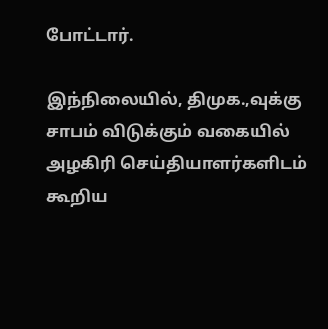போட்டார்.

இந்நிலையில், திமுக.,வுக்கு சாபம் விடுக்கும் வகையில் அழகிரி செய்தியாளர்களிடம் கூறிய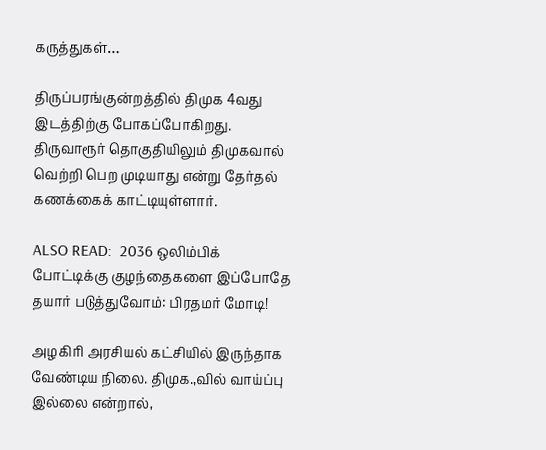கருத்துகள்…

திருப்பரங்குன்றத்தில் திமுக 4வது இடத்திற்கு போகப்போகிறது. திருவாரூர் தொகுதியிலும் திமுகவால் வெற்றி பெற முடியாது என்று தேர்தல் கணக்கைக் காட்டியுள்ளார்.

ALSO READ:  2036 ஒலிம்பிக் போட்டிக்கு குழந்தைகளை இப்போதே தயார் படுத்துவோம்: பிரதமர் மோடி!

அழகிரி அரசியல் கட்சியில் இருந்தாக வேண்டிய நிலை. திமுக.,வில் வாய்ப்பு இல்லை என்றால்,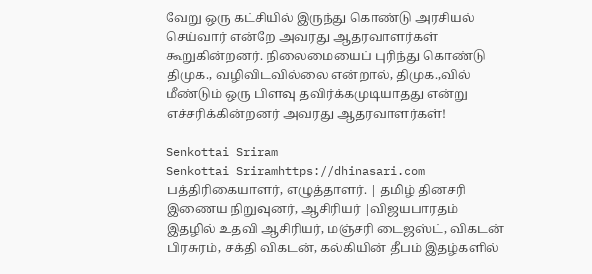வேறு ஒரு கட்சியில் இருந்து கொண்டு அரசியல் செய்வார் என்றே அவரது ஆதரவாளர்கள் கூறுகின்றனர். நிலைமையைப் புரிந்து கொண்டு திமுக., வழிவிடவில்லை என்றால், திமுக.,வில் மீண்டும் ஒரு பிளவு தவிர்க்கமுடியாதது என்று எச்சரிக்கின்றனர் அவரது ஆதரவாளர்கள்!

Senkottai Sriram
Senkottai Sriramhttps://dhinasari.com
பத்திரிகையாளர், எழுத்தாளர். | தமிழ் தினசரி இணைய நிறுவுனர், ஆசிரியர் |விஜயபாரதம் இதழில் உதவி ஆசிரியர், மஞ்சரி டைஜஸ்ட், விகடன் பிரசுரம், சக்தி விகடன், கல்கியின் தீபம் இதழ்களில்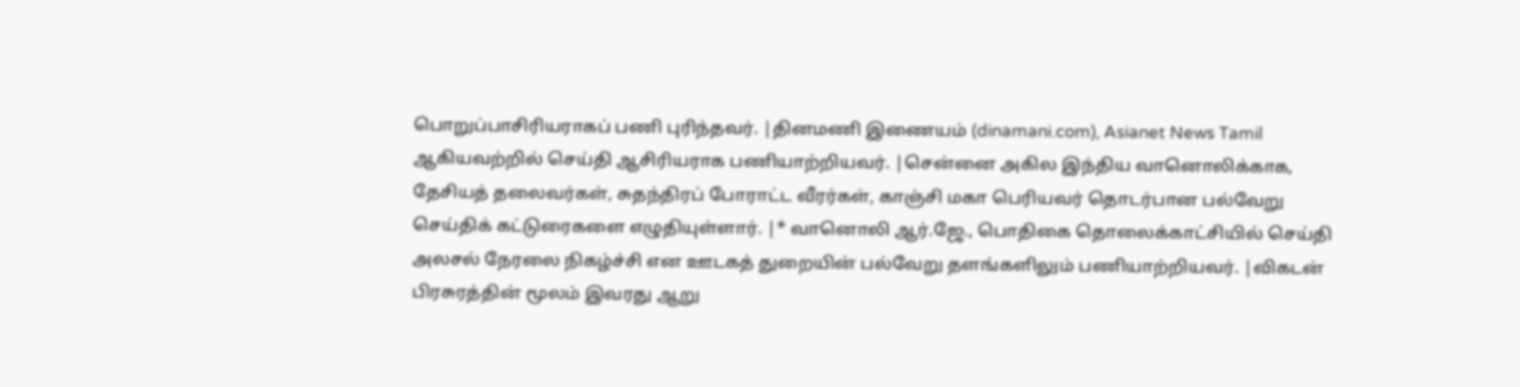பொறுப்பாசிரியராகப் பணி புரிந்தவர். |தினமணி இணையம் (dinamani.com), Asianet News Tamil ஆகியவற்றில் செய்தி ஆசிரியராக பணியாற்றியவர். |சென்னை அகில இந்திய வானொலிக்காக, தேசியத் தலைவர்கள், சுதந்திரப் போராட்ட வீரர்கள், காஞ்சி மகா பெரியவர் தொடர்பான பல்வேறு செய்திக் கட்டுரைகளை எழுதியுள்ளார். |* வானொலி ஆர்.ஜே., பொதிகை தொலைக்காட்சியில் செய்தி அலசல் நேரலை நிகழ்ச்சி என ஊடகத் துறையின் பல்வேறு தளங்களிலும் பணியாற்றியவர். |விகடன் பிரசுரத்தின் மூலம் இவரது ஆறு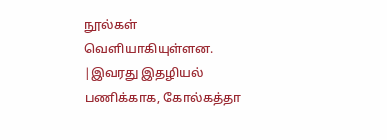நூல்கள் வெளியாகியுள்ளன. |இவரது இதழியல் பணிக்காக, கோல்கத்தா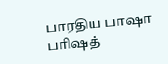பாரதிய பாஷா பரிஷத்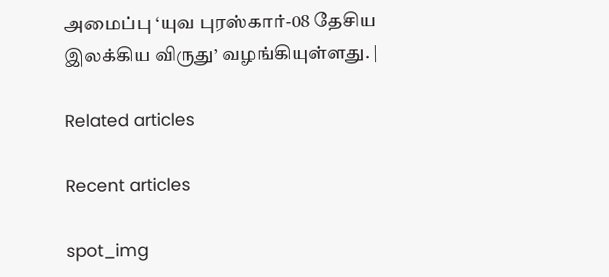அமைப்பு ‘யுவ புரஸ்கார்-08 தேசிய இலக்கிய விருது’ வழங்கியுள்ளது. |

Related articles

Recent articles

spot_img